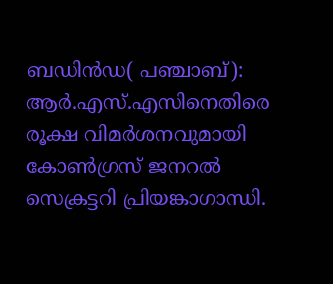ബഡിന്‍ഡ( പഞ്ചാബ്): ആര്‍.എസ്.എസിനെതിരെ രൂക്ഷ വിമര്‍ശനവുമായി കോണ്‍ഗ്രസ് ജനറല്‍ സെക്രട്ടറി പ്രിയങ്കാഗാന്ധി.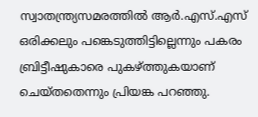സ്വാതന്ത്ര്യസമരത്തില്‍ ആര്‍.എസ്.എസ് ഒരിക്കലും പങ്കെടുത്തിട്ടില്ലെന്നും പകരം ബ്രിട്ടീഷുകാരെ പുകഴ്ത്തുകയാണ് ചെയ്തതെന്നും പ്രിയങ്ക പറഞ്ഞു.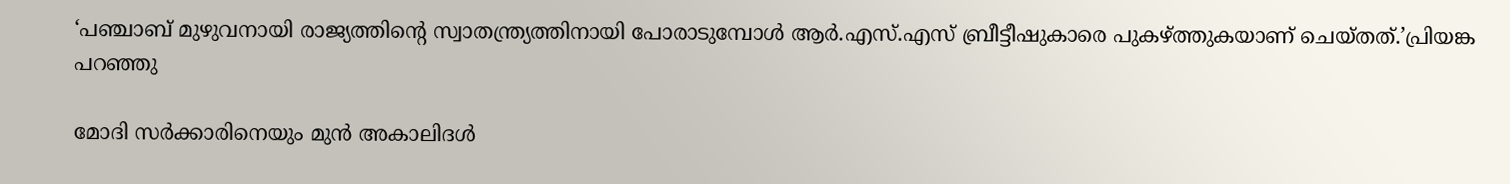‘പഞ്ചാബ് മുഴുവനായി രാജ്യത്തിന്റെ സ്വാതന്ത്ര്യത്തിനായി പോരാടുമ്പോള്‍ ആര്‍.എസ്.എസ് ബ്രീട്ടീഷുകാരെ പുകഴ്ത്തുകയാണ് ചെയ്തത്.’പ്രിയങ്ക പറഞ്ഞു

മോദി സര്‍ക്കാരിനെയും മുന്‍ അകാലിദള്‍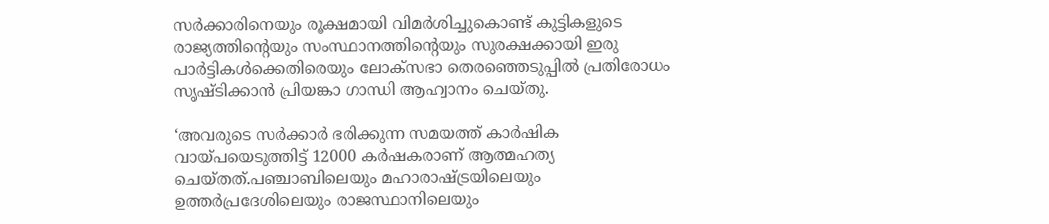സര്‍ക്കാരിനെയും രൂക്ഷമായി വിമര്‍ശിച്ചുകൊണ്ട് കുട്ടികളുടെ രാജ്യത്തിന്റെയും സംസ്ഥാനത്തിന്റെയും സുരക്ഷക്കായി ഇരു പാര്‍ട്ടികള്‍ക്കെതിരെയും ലോക്‌സഭാ തെരഞ്ഞെടുപ്പില്‍ പ്രതിരോധം സൃഷ്ടിക്കാന്‍ പ്രിയങ്കാ ഗാന്ധി ആഹ്വാനം ചെയ്തു.

‘അവരുടെ സര്‍ക്കാര്‍ ഭരിക്കുന്ന സമയത്ത് കാര്‍ഷിക വായ്പയെടുത്തിട്ട് 12000 കര്‍ഷകരാണ് ആത്മഹത്യ ചെയ്തത്.പഞ്ചാബിലെയും മഹാരാഷ്ട്രയിലെയും ഉത്തര്‍പ്രദേശിലെയും രാജസ്ഥാനിലെയും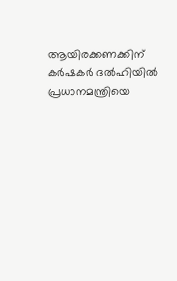ആയിരക്കണക്കിന് കര്‍ഷകര്‍ ദല്‍ഹിയില്‍ പ്രധാനമന്ത്രിയെ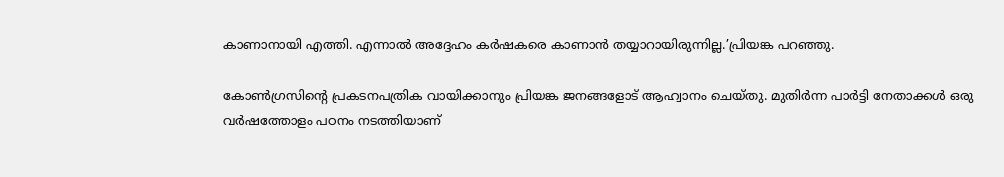കാണാനായി എത്തി. എന്നാല്‍ അദ്ദേഹം കര്‍ഷകരെ കാണാന്‍ തയ്യാറായിരുന്നില്ല.’പ്രിയങ്ക പറഞ്ഞു.

കോണ്‍ഗ്രസിന്റെ പ്രകടനപത്രിക വായിക്കാനും പ്രിയങ്ക ജനങ്ങളോട് ആഹ്വാനം ചെയ്തു. മുതിര്‍ന്ന പാര്‍ട്ടി നേതാക്കള്‍ ഒരു വര്‍ഷത്തോളം പഠനം നടത്തിയാണ്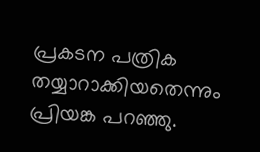പ്രകടന പത്രിക തയ്യാറാക്കിയതെന്നും പ്രിയങ്ക പറഞ്ഞു.